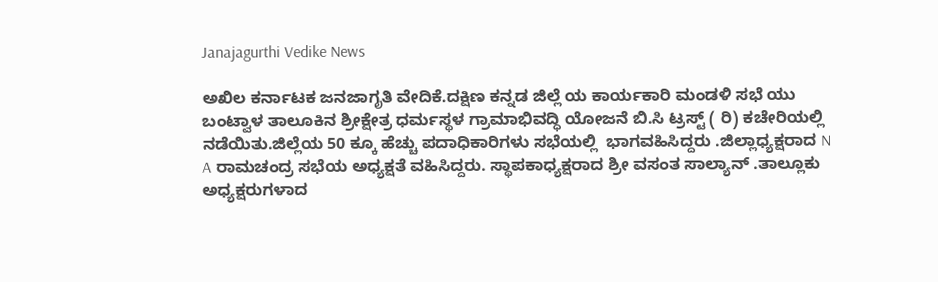Janajagurthi Vedike News

ಅಖಿಲ ಕರ್ನಾಟಕ ಜನಜಾಗೃತಿ ವೇದಿಕೆ.ದಕ್ಷಿಣ ಕನ್ನಡ ಜಿಲ್ಲೆ ಯ ಕಾರ್ಯಕಾರಿ ಮಂಡಳಿ ಸಭೆ ಯು ಬಂಟ್ವಾಳ ತಾಲೂಕಿನ ಶ್ರೀಕ್ಷೇತ್ರ ಧರ್ಮಸ್ಥಳ ಗ್ರಾಮಾಭಿವದ್ಧಿ ಯೋಜನೆ ಬಿ.ಸಿ ಟ್ರಸ್ಟ್ ( ರಿ) ಕಚೇರಿಯಲ್ಲಿ ನಡೆಯಿತು.ಜಿಲ್ಲೆಯ 50 ಕ್ಕೂ ಹೆಚ್ಚು ಪದಾಧಿಕಾರಿಗಳು ಸಭೆಯಲ್ಲಿ  ಭಾಗವಹಿಸಿದ್ದರು .ಜಿಲ್ಲಾಧ್ಯಕ್ಷರಾದ N A ರಾಮಚಂದ್ರ ಸಭೆಯ ಅಧ್ಯಕ್ಷತೆ ವಹಿಸಿದ್ದರು. ಸ್ಥಾಪಕಾಧ್ಯಕ್ಷರಾದ ಶ್ರೀ ವಸಂತ ಸಾಲ್ಯಾನ್ .ತಾಲ್ಲೂಕು ಅಧ್ಯಕ್ಷರುಗಳಾದ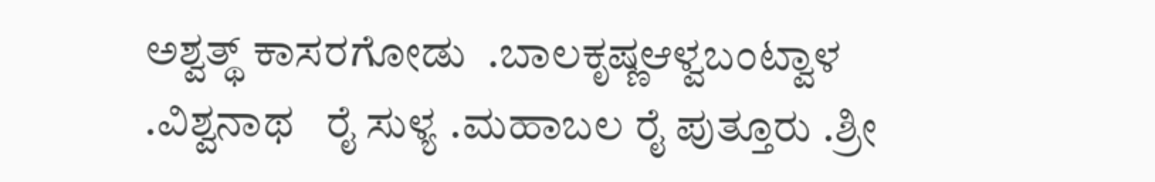ಅಶ್ವತ್ಥ್ ಕಾಸರಗೋಡು  .ಬಾಲಕೃಷ್ಣಆಳ್ವಬಂಟ್ವಾಳ   .ವಿಶ್ವನಾಥ   ರೈ ಸುಳ್ಯ .ಮಹಾಬಲ ರೈ ಪುತ್ತೂರು .ಶ್ರೀ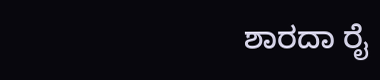ಶಾರದಾ ರೈ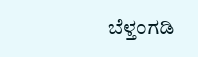ಬೆಳ್ತಂಗಡಿ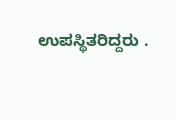ಉಪಸ್ಥಿತರಿದ್ದರು .